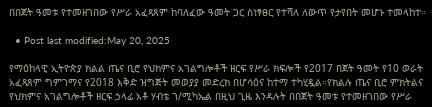በበጀት ዓመቱ የተመዘገበው የሥራ አፈጻጸም ከባለፈው ዓመት ጋር ስነፃፀር የተሻለ ለውጥ የታየበት መሆኑ ተመላከተ።

  • Post last modified:May 20, 2025

የማዕከላዊ ኢትዮጵያ ክልል ጤና ቢሮ የህክምና አገልግሎቶች ዘርፍ የሥራ ክፍሎች የ2017 በጀት ዓመት የ10 ወራት አፈጻጸም ግምገማና የ2018 እቅድ ዝግጅት መወያያ መድረክ በሆሳዕና ከተማ ተካሂዷል።የክልሉ ጤና ቢሮ ምክትልና የህክምና አገልግሎቶች ዘርፍ ኃላፊ አቶ ሃብቴ ገ/ሚካኤል በዚህ ጊዜ እንዳሉት በበጀት ዓመቱ የተመዘገበው የሥራ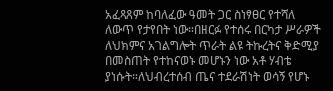አፈጻጸም ከባለፈው ዓመት ጋር ስነፃፀር የተሻለ ለውጥ የታየበት ነው።በዘርፉ የተሰሩ በርካታ ሥራዎች ለህክምና አገልግሎት ጥራት ልዩ ትኩረትና ቅድሚያ በመስጠት የተከናወኑ መሆኑን ነው አቶ ሃብቴ ያነሱት።ለህብረተሰብ ጤና ተደራሽነት ወሳኝ የሆኑ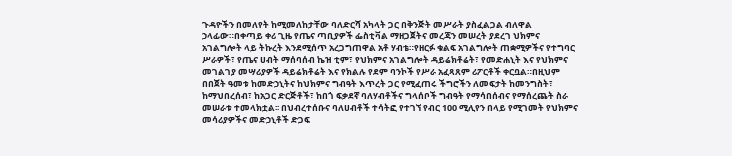ጉዳዮችን በመለየት ከሚመለከታቸው ባለድርሻ አካላት ጋር በቅንጅት መሥራት ያስፈልጋል ብለዋል ኃላፊው።በቀጣይ ቀሪ ጊዜ የጤና ጣቢያዎች ፌስቲቫል ማዘጋጀትና መረጃን መሠረት ያደረገ ህክምና አገልግሎት ላይ ትኩረት እንደሚሰጥ አረጋግጠዋል አቶ ሃብቴ።የዘርፉ ቁልፍ አገልግሎት ጠቋሚዎችና የተግባር ሥራዎች፣ የጤና ሀብት ማሰባሰብ ኬዝ ቲም፣ የህክምና አገልግሎት ዳይሬክቶሬት፣ የመድሐኒት እና የህክምና መገልገያ መሣሪያዎች ዳይሬክቶሬት እና የክልሉ የደም ባንኮች የሥራ አፈጻጸም ሪፖርቶች ቀርቧል።በዚህም በበጀት ዓመቱ ከመድኃኒትና ከህክምና ግብዓት እጥረት ጋር የሚፈጠሩ ችግሮችን ለመፍታት ከመንግስት፣ ከማህበረሰብ፣ ከአጋር ድርጅቶች፣ ከበጎ ፍቃደኛ ባለሃብቶችና ግላሰቦች ግብዓት የማሳበሰብና የማሰረጨት ስራ መሠራቱ ተመላክቷል፡፡ በህብረተሰቡና ባለሀብቶች ተሳትፎ የተገኘ የብር 100 ሚሊየን በላይ የሚገመት የህክምና መሳሪያዎችና መድኃኒቶች ድጋፍ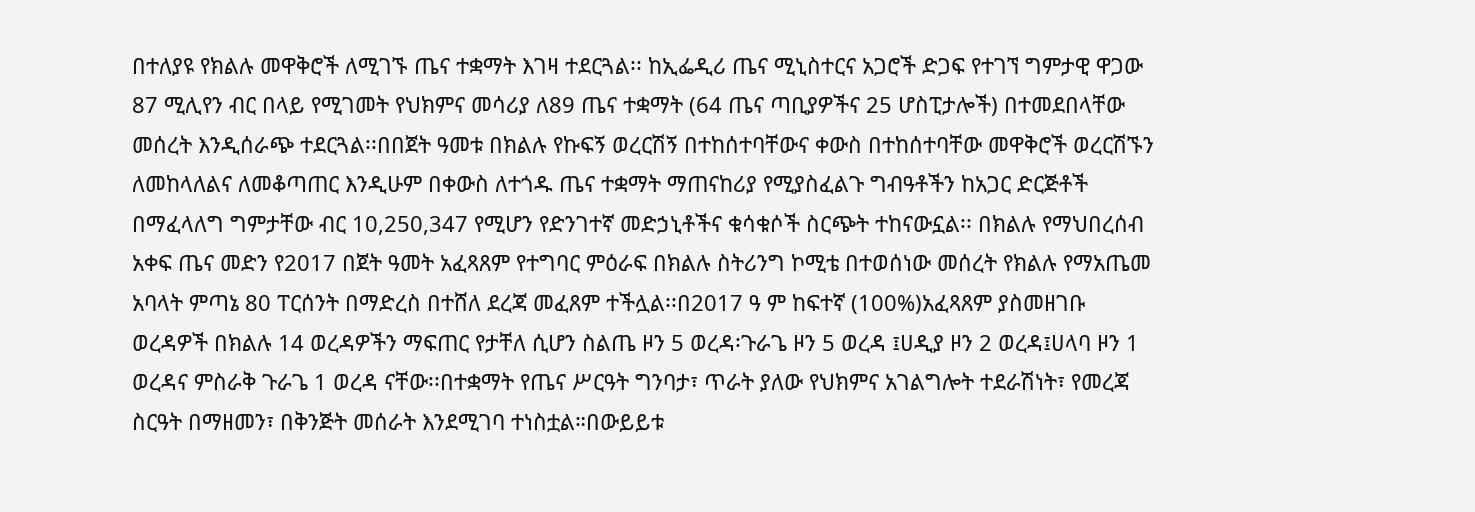በተለያዩ የክልሉ መዋቅሮች ለሚገኙ ጤና ተቋማት እገዛ ተደርጓል፡፡ ከኢፌዲሪ ጤና ሚኒስተርና አጋሮች ድጋፍ የተገኘ ግምታዊ ዋጋው 87 ሚሊየን ብር በላይ የሚገመት የህክምና መሳሪያ ለ89 ጤና ተቋማት (64 ጤና ጣቢያዎችና 25 ሆስፒታሎች) በተመደበላቸው መሰረት እንዲሰራጭ ተደርጓል፡፡በበጀት ዓመቱ በክልሉ የኩፍኝ ወረርሽኝ በተከሰተባቸውና ቀውስ በተከሰተባቸው መዋቅሮች ወረርሽኙን ለመከላለልና ለመቆጣጠር እንዲሁም በቀውስ ለተጎዱ ጤና ተቋማት ማጠናከሪያ የሚያስፈልጉ ግብዓቶችን ከአጋር ድርጅቶች በማፈላለግ ግምታቸው ብር 10,250,347 የሚሆን የድንገተኛ መድኃኒቶችና ቁሳቁሶች ስርጭት ተከናውኗል፡፡ በክልሉ የማህበረሰብ አቀፍ ጤና መድን የ2017 በጀት ዓመት አፈጻጸም የተግባር ምዕራፍ በክልሉ ስትሪንግ ኮሚቴ በተወሰነው መሰረት የክልሉ የማአጤመ አባላት ምጣኔ 80 ፐርሰንት በማድረስ በተሸለ ደረጃ መፈጸም ተችሏል፡፡በ2017 ዓ ም ከፍተኛ (100%)አፈጻጸም ያስመዘገቡ ወረዳዎች በክልሉ 14 ወረዳዎችን ማፍጠር የታቸለ ሲሆን ስልጤ ዞን 5 ወረዳ፡ጉራጌ ዞን 5 ወረዳ ፤ሀዲያ ዞን 2 ወረዳ፤ሀላባ ዞን 1 ወረዳና ምስራቅ ጉራጌ 1 ወረዳ ናቸው፡፡በተቋማት የጤና ሥርዓት ግንባታ፣ ጥራት ያለው የህክምና አገልግሎት ተደራሽነት፣ የመረጃ ስርዓት በማዘመን፣ በቅንጅት መሰራት እንደሚገባ ተነስቷል።በውይይቱ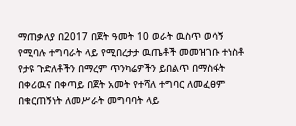ማጠቃለያ በ2017 በጀት ዓመት 10 ወራት ዉስጥ ወሳኝ የሚባሉ ተግባራት ላይ የሚበረታታ ዉጤቶች መመዝገቡ ተነስቶ የታዩ ጉድለቶችን በማረም ጥንካሬዎችን ይበልጥ በማስፋት በቀሪዉና በቀጣይ በጀት አመት የተሻለ ተግባር ለመፈፀም በቁርጠኝነት ለመሥራት መግባባት ላይ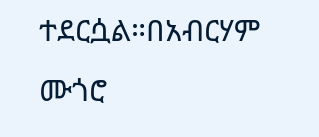ተደርሷል።በአብርሃም ሙጎሮ